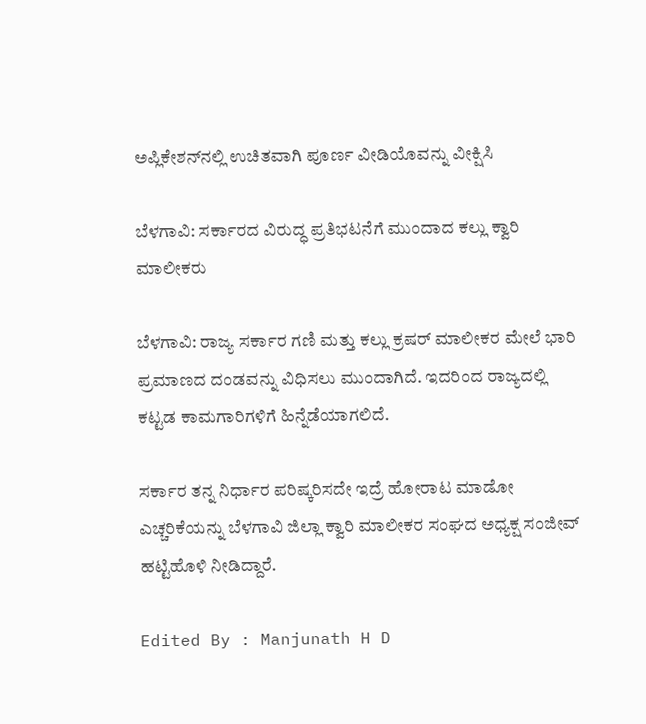ಅಪ್ಲಿಕೇಶನ್‌ನಲ್ಲಿ ಉಚಿತವಾಗಿ ಪೂರ್ಣ ವೀಡಿಯೊವನ್ನು ವೀಕ್ಷಿಸಿ

ಬೆಳಗಾವಿ: ಸರ್ಕಾರದ ವಿರುದ್ಧ ‌ಪ್ರತಿಭಟನೆಗೆ ಮುಂದಾದ ಕಲ್ಲು ಕ್ವಾರಿ ಮಾಲೀಕರು

ಬೆಳಗಾವಿ: ರಾಜ್ಯ ಸರ್ಕಾರ ಗಣಿ ಮತ್ತು ಕಲ್ಲು ಕ್ರಷರ್ ಮಾಲೀಕರ ಮೇಲೆ ಭಾರಿ ಪ್ರಮಾಣದ ದಂಡವನ್ನು ವಿಧಿಸಲು ಮುಂದಾಗಿದೆ. ಇದರಿಂದ ರಾಜ್ಯದಲ್ಲಿ ಕಟ್ಟಡ ಕಾಮಗಾರಿಗಳಿಗೆ ಹಿನ್ನೆಡೆಯಾಗಲಿದೆ.

ಸರ್ಕಾರ ತನ್ನ ನಿರ್ಧಾರ ಪರಿಷ್ಕರಿಸದೇ ಇದ್ರೆ ಹೋರಾಟ ಮಾಡೋ ಎಚ್ಚರಿಕೆಯನ್ನು ಬೆಳಗಾವಿ ಜಿಲ್ಲಾ ಕ್ವಾರಿ ಮಾಲೀಕರ ಸಂಘದ ಅಧ್ಯಕ್ಷ ಸಂಜೀವ್ ಹಟ್ಟಿಹೊಳಿ ನೀಡಿದ್ದಾರೆ.

Edited By : Manjunath H D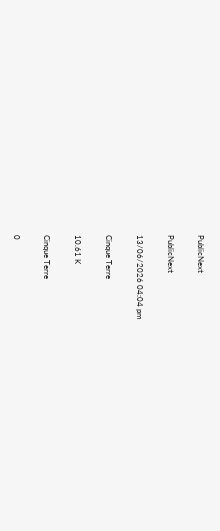PublicNext

PublicNext

13/06/2026 04:04 pm

Cinque Terre

10.61 K

Cinque Terre

0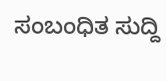ಸಂಬಂಧಿತ ಸುದ್ದಿ